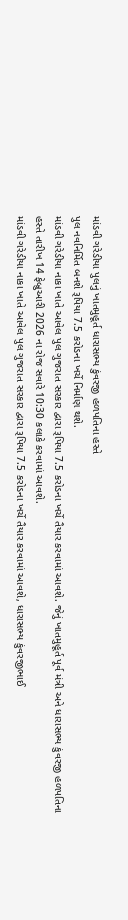માંડવી ગરેડીયા પુલનું ખાતમુહૂર્ત ધારાસભ્ય કુંવરજી હળપતિના હસ્તે
પુલ નવનિર્મિત બનશે રૂપિયા 7.5 કરોડના ખર્ચે નિર્માણ થશે.
માંડવી ગરેડીયા નાકા ખાતે આવેલ પુલ ગુજરાત સરકાર દ્વારા રૂપિયા 7.5 કરોડના ખર્ચે તૈયાર કરવામાં આવશે. જેનું ખાતમુહૂર્ત પૂર્વ મંત્રી અને ધારાસભ્ય કુંવરજી હળપતિના હસ્તે તારીખ 14 ફેબ્રુઆરી 2026 ના રોજ સવારે 10:30 કલાકે કરવામાં આવશે.
માંડવી ગરેડીયા નાકા ખાતે આવેલ પુલ ગુજરાત સરકાર દ્વારા રૂપિયા 7.5 કરોડના ખર્ચે તૈયાર કરવામાં આવશે, ધારાસભ્ય કુંવરજીભાઈ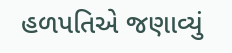હળપતિએ જણાવ્યું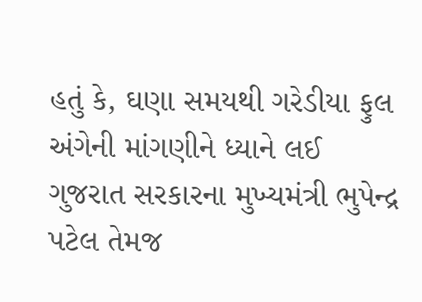હતું કે, ઘણા સમયથી ગરેડીયા ફુલ અંગેની માંગણીને ધ્યાને લઈ ગુજરાત સરકારના મુખ્યમંત્રી ભુપેન્દ્ર પટેલ તેમજ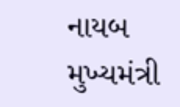નાયબ મુખ્યમંત્રી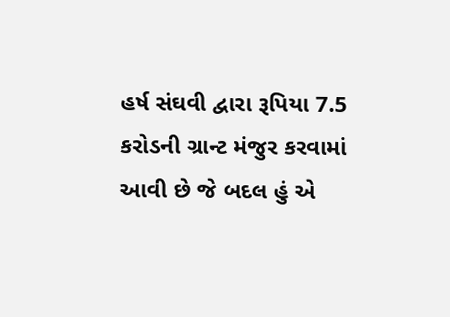હર્ષ સંઘવી દ્વારા રૂપિયા 7.5 કરોડની ગ્રાન્ટ મંજુર કરવામાં આવી છે જે બદલ હું એ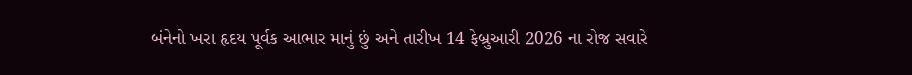બંનેનો ખરા હૃદય પૂર્વક આભાર માનું છું અને તારીખ 14 ફેબ્રુઆરી 2026 ના રોજ સવારે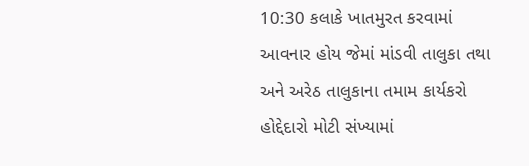10:30 કલાકે ખાતમુરત કરવામાં આવનાર હોય જેમાં માંડવી તાલુકા તથા અને અરેઠ તાલુકાના તમામ કાર્યકરો હોદ્દેદારો મોટી સંખ્યામાં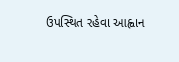ઉપસ્થિત રહેવા આહ્વાન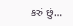કરું છું…